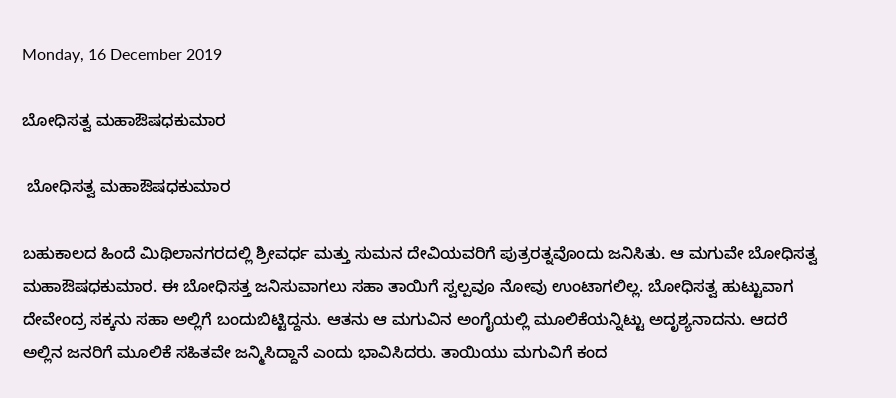Monday, 16 December 2019

ಬೋಧಿಸತ್ವ ಮಹಾಔಷಧಕುಮಾರ

 ಬೋಧಿಸತ್ವ ಮಹಾಔಷಧಕುಮಾರ

ಬಹುಕಾಲದ ಹಿಂದೆ ಮಿಥಿಲಾನಗರದಲ್ಲಿ ಶ್ರೀವರ್ಧ ಮತ್ತು ಸುಮನ ದೇವಿಯವರಿಗೆ ಪುತ್ರರತ್ನವೊಂದು ಜನಿಸಿತು. ಆ ಮಗುವೇ ಬೋಧಿಸತ್ವ ಮಹಾಔಷಧಕುಮಾರ. ಈ ಬೋಧಿಸತ್ತ ಜನಿಸುವಾಗಲು ಸಹಾ ತಾಯಿಗೆ ಸ್ವಲ್ಪವೂ ನೋವು ಉಂಟಾಗಲಿಲ್ಲ. ಬೋಧಿಸತ್ವ ಹುಟ್ಟುವಾಗ ದೇವೇಂದ್ರ ಸಕ್ಕನು ಸಹಾ ಅಲ್ಲಿಗೆ ಬಂದುಬಿಟ್ಟಿದ್ದನು. ಆತನು ಆ ಮಗುವಿನ ಅಂಗೈಯಲ್ಲಿ ಮೂಲಿಕೆಯನ್ನಿಟ್ಟು ಅದೃಶ್ಯನಾದನು. ಆದರೆ ಅಲ್ಲಿನ ಜನರಿಗೆ ಮೂಲಿಕೆ ಸಹಿತವೇ ಜನ್ಮಿಸಿದ್ದಾನೆ ಎಂದು ಭಾವಿಸಿದರು. ತಾಯಿಯು ಮಗುವಿಗೆ ಕಂದ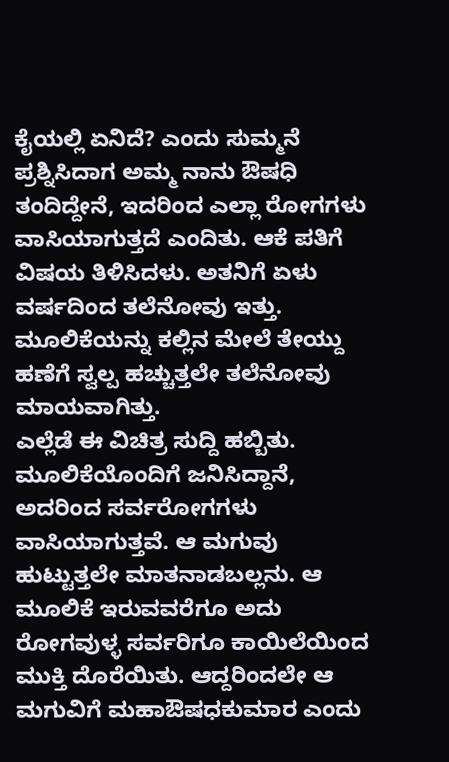ಕೈಯಲ್ಲಿ ಏನಿದೆ? ಎಂದು ಸುಮ್ಮನೆ ಪ್ರಶ್ನಿಸಿದಾಗ ಅಮ್ಮ ನಾನು ಔಷಧಿ ತಂದಿದ್ದೇನೆ, ಇದರಿಂದ ಎಲ್ಲಾ ರೋಗಗಳು ವಾಸಿಯಾಗುತ್ತದೆ ಎಂದಿತು. ಆಕೆ ಪತಿಗೆ ವಿಷಯ ತಿಳಿಸಿದಳು. ಅತನಿಗೆ ಏಳು ವರ್ಷದಿಂದ ತಲೆನೋವು ಇತ್ತು. ಮೂಲಿಕೆಯನ್ನು ಕಲ್ಲಿನ ಮೇಲೆ ತೇಯ್ದು ಹಣೆಗೆ ಸ್ವಲ್ಪ ಹಚ್ಚುತ್ತಲೇ ತಲೆನೋವು ಮಾಯವಾಗಿತ್ತು.
ಎಲ್ಲೆಡೆ ಈ ವಿಚಿತ್ರ ಸುದ್ದಿ ಹಬ್ಬಿತು. ಮೂಲಿಕೆಯೊಂದಿಗೆ ಜನಿಸಿದ್ದಾನೆ, ಅದರಿಂದ ಸರ್ವರೋಗಗಳು ವಾಸಿಯಾಗುತ್ತವೆ. ಆ ಮಗುವು ಹುಟ್ಟುತ್ತಲೇ ಮಾತನಾಡಬಲ್ಲನು. ಆ ಮೂಲಿಕೆ ಇರುವವರೆಗೂ ಅದು ರೋಗವುಳ್ಳ ಸರ್ವರಿಗೂ ಕಾಯಿಲೆಯಿಂದ ಮುಕ್ತಿ ದೊರೆಯಿತು. ಆದ್ದರಿಂದಲೇ ಆ ಮಗುವಿಗೆ ಮಹಾಔಷಧಕುಮಾರ ಎಂದು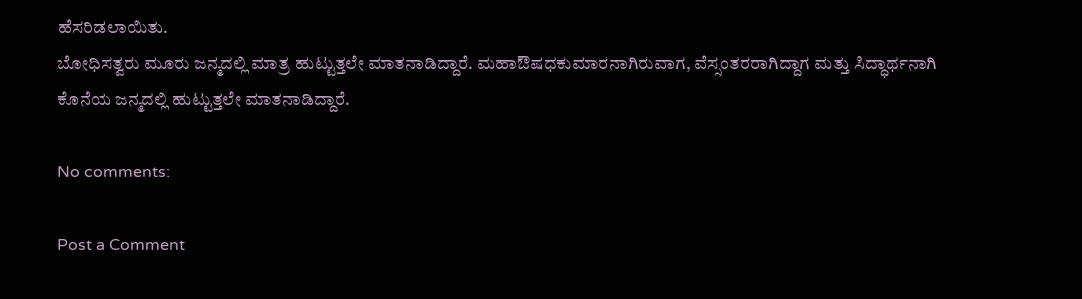ಹೆಸರಿಡಲಾಯಿತು.
ಬೋಧಿಸತ್ವರು ಮೂರು ಜನ್ಮದಲ್ಲಿ ಮಾತ್ರ ಹುಟ್ಟುತ್ತಲೇ ಮಾತನಾಡಿದ್ದಾರೆ. ಮಹಾಔಷಧಕುಮಾರನಾಗಿರುವಾಗ, ವೆಸ್ಸಂತರರಾಗಿದ್ದಾಗ ಮತ್ತು ಸಿದ್ಧಾರ್ಥನಾಗಿ ಕೊನೆಯ ಜನ್ಮದಲ್ಲಿ ಹುಟ್ಟುತ್ತಲೇ ಮಾತನಾಡಿದ್ದಾರೆ.

No comments:

Post a Comment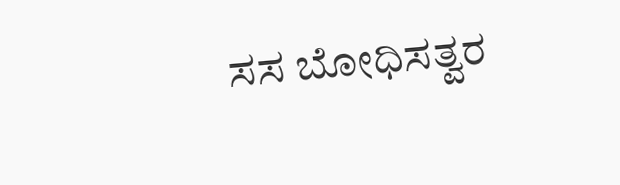ಸಸ ಬೋಧಿಸತ್ವರ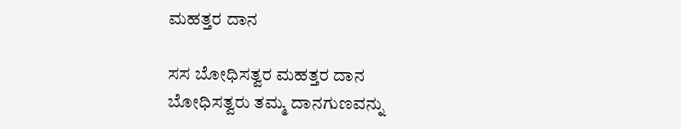ಮಹತ್ತರ ದಾನ

ಸಸ ಬೋಧಿಸತ್ವರ ಮಹತ್ತರ ದಾನ ಬೋಧಿಸತ್ವರು ತಮ್ಮ ದಾನಗುಣವನ್ನು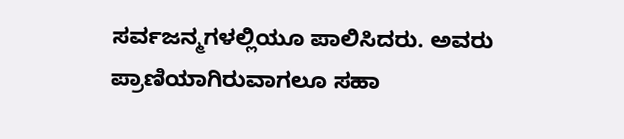ಸರ್ವಜನ್ಮಗಳಲ್ಲಿಯೂ ಪಾಲಿಸಿದರು. ಅವರು ಪ್ರಾಣಿಯಾಗಿರುವಾಗಲೂ ಸಹಾ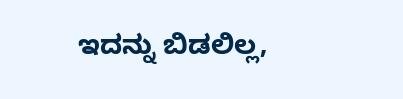ಇದನ್ನು ಬಿಡಲಿಲ್ಲ,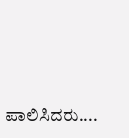ಪಾಲಿಸಿದರು....